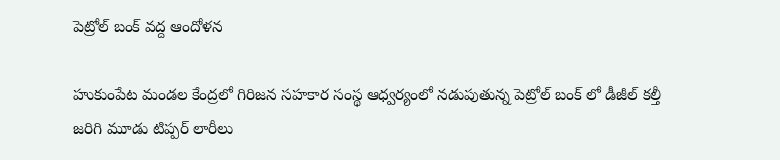పెట్రోల్ బంక్ వద్ద ఆందోళన

హుకుంపేట మండల కేంద్రలో గిరిజన సహకార సంస్థ ఆధ్వర్యంలో నడుపుతున్న పెట్రోల్ బంక్ లో డీజీల్ కల్తీ జరిగి మూడు టిప్పర్ లారీలు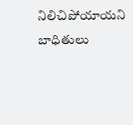నిలిచిపోయాయని బాధితులు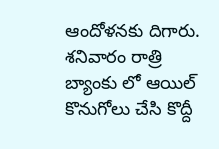ఆందోళనకు దిగారు. శనివారం రాత్రి బ్యాంకు లో ఆయిల్ కొనుగోలు చేసి కొద్దీ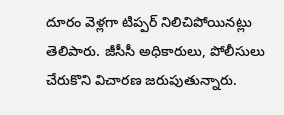దూరం వెళ్లగా టిప్పర్ నిలిచిపోయినట్లు తెలిపారు. జీసీసీ అధికారులు, పోలీసులు చేరుకొని విచారణ జరుపుతున్నారు.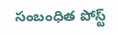సంబంధిత పోస్ట్